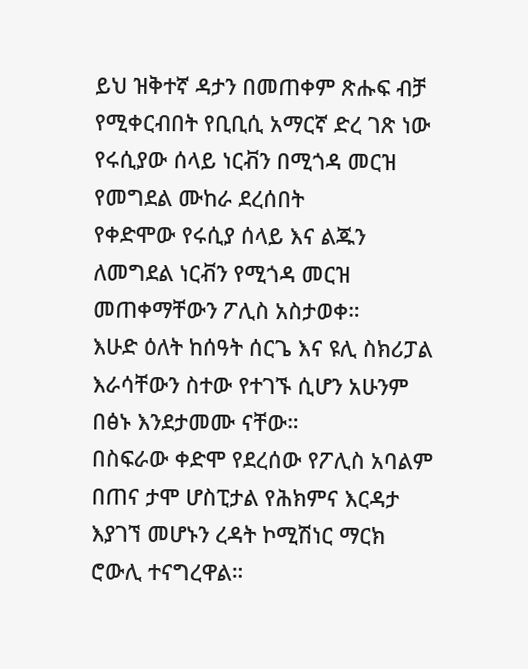ይህ ዝቅተኛ ዳታን በመጠቀም ጽሑፍ ብቻ የሚቀርብበት የቢቢሲ አማርኛ ድረ ገጽ ነው
የሩሲያው ሰላይ ነርቭን በሚጎዳ መርዝ የመግደል ሙከራ ደረሰበት
የቀድሞው የሩሲያ ሰላይ እና ልጁን ለመግደል ነርቭን የሚጎዳ መርዝ መጠቀማቸውን ፖሊስ አስታወቀ።
እሁድ ዕለት ከሰዓት ሰርጌ እና ዩሊ ስክሪፓል እራሳቸውን ስተው የተገኙ ሲሆን አሁንም በፅኑ እንደታመሙ ናቸው።
በስፍራው ቀድሞ የደረሰው የፖሊስ አባልም በጠና ታሞ ሆስፒታል የሕክምና እርዳታ እያገኘ መሆኑን ረዳት ኮሚሽነር ማርክ ሮውሊ ተናግረዋል።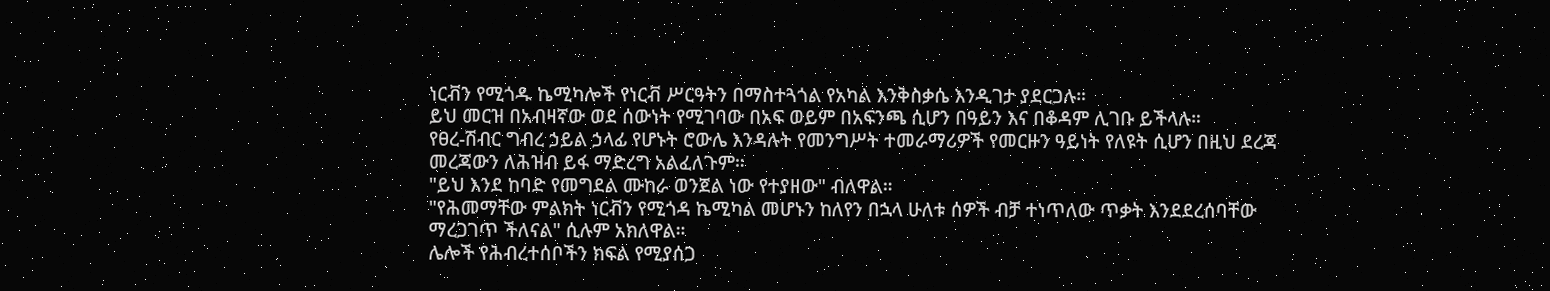ነርቭን የሚጎዱ ኬሚካሎች የነርቭ ሥርዓትን በማስተጓጎል የአካል እንቅስቃሴ እንዲገታ ያደርጋሉ።
ይህ መርዝ በአብዛኛው ወደ ሰውነት የሚገባው በአፍ ወይም በአፍንጫ ሲሆን በዓይን እና በቆዳም ሊገቡ ይችላሉ።
የፀረ-ሽብር ግብረ ኃይል ኃላፊ የሆኑት ሮውሌ እንዳሉት የመንግሥት ተመራማሪዎች የመርዙን ዓይነት የለዩት ሲሆን በዚህ ደረጃ መረጃውን ለሕዝብ ይፋ ማድረግ አልፈለጉም።
"ይህ እንደ ከባድ የመግደል ሙከራ ወንጀል ነው የተያዘው" ብለዋል።
"የሕመማቸው ምልክት ነርቭን የሚጎዳ ኬሚካል መሆኑን ከለየን በኋላ ሁለቱ ሰዎች ብቻ ተነጥለው ጥቃት እንደደረሰባቸው ማረጋገጥ ችለናል" ሲሉም አክለዋል።
ሌሎች የሕብረተሰቦችን ክፍል የሚያሰጋ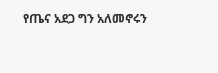የጤና አደጋ ግን አለመኖሩን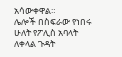አሳውቀዋል።
ሌሎች በስፍራው የነበሩ ሁለት የፖሊስ አባላት ለቀላል ጉዳት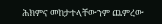ሕክምና መከታተላቸውንም ጨምረው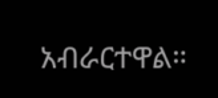አብራርተዋል።